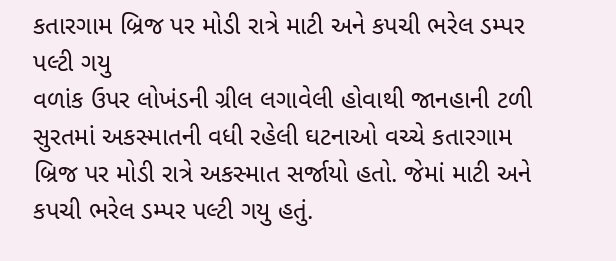કતારગામ બ્રિજ પર મોડી રાત્રે માટી અને કપચી ભરેલ ડમ્પર પલ્ટી ગયુ
વળાંક ઉપર લોખંડની ગ્રીલ લગાવેલી હોવાથી જાનહાની ટળી
સુરતમાં અકસ્માતની વધી રહેલી ઘટનાઓ વચ્ચે કતારગામ બ્રિજ પર મોડી રાત્રે અકસ્માત સર્જાયો હતો. જેમાં માટી અને કપચી ભરેલ ડમ્પર પલ્ટી ગયુ હતું.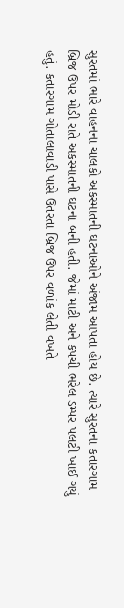સુરતમાં ભારે વાહનના ચાલકો અકસ્માતની ઘટનાઓને અંજામ આપતા હોય છે. ત્યારે સુરતના કતારગામ બ્રિજ ઉપર મોડી રાતે અકસ્માતની ઘટના બની હતી. જેમાં માટી અને કપચી ભરેલ ડમ્પર પલટી ખાઈ ગયું હતું. કતારગામ ગોતાલાવાડી પાસે ઉતરતા બ્રિજ ઉપર વળાંક લેતી વખતે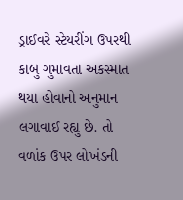ડ્રાઈવરે સ્ટેયરીંગ ઉપરથી કાબુ ગુમાવતા અકસ્માત થયા હોવાનો અનુમાન લગાવાઈ રહ્યુ છે. તો વળાંક ઉપર લોખંડની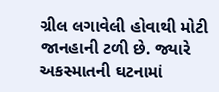ગ્રીલ લગાવેલી હોવાથી મોટી જાનહાની ટળી છે. જ્યારે અકસ્માતની ઘટનામાં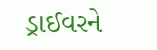ડ્રાઈવરને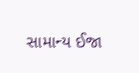સામાન્ય ઈજા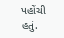પહોંચી હતું.